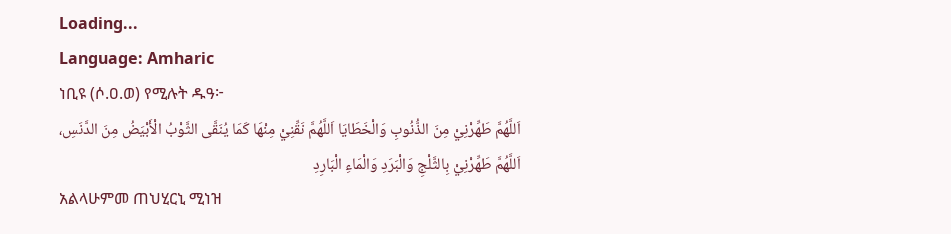Loading...
Language: Amharic
ነቢዩ (ሶ.ዐ.ወ) የሚሉት ዱዓ፦
اَللَّهُمَّ طَهِّرْنِيْ مِنَ الذُّنُوبِ وَالْخَطَايَا اَللَّهُمَّ نَقِّنِيْ مِنْهَا كَمَا يُنَقَّى الثَّوْبُ الْأَبْيَضُ مِنَ الدَّنَسِ، اَللَّهُمَّ طَهِّرْنِيْ بِالثَّلْجِ وَالْبَرَدِ وَالْمَاءِ الْبَارِدِ
አልላሁምመ ጠህሂርኒ ሚነዝ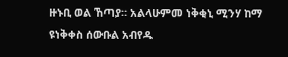ዙኑቢ ወል ኸጣያ። አልላሁምመ ነቅቂኒ ሚንሃ ከማ ዩነቅቀስ ሰውቡል አብየዱ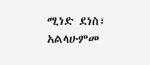ሚነድ ደነስ፣ አልላሁምመ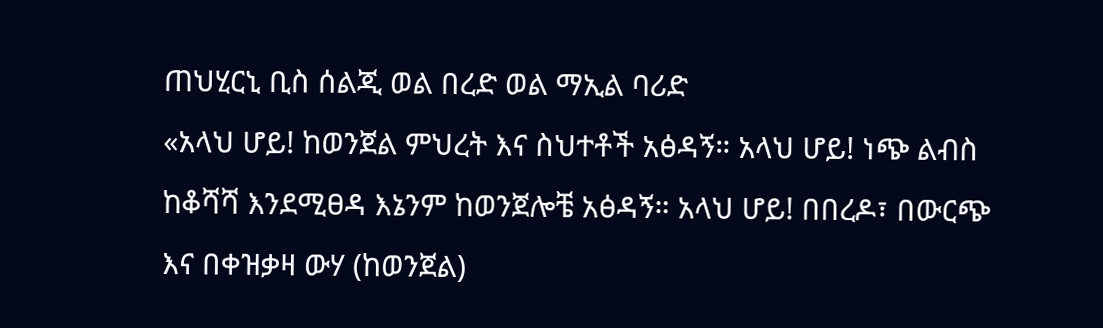ጠህሂርኒ ቢስ ሰልጂ ወል በረድ ወል ማኢል ባሪድ
«አላህ ሆይ! ከወንጀል ምህረት እና ስህተቶች አፅዳኝ። አላህ ሆይ! ነጭ ልብስ ከቆሻሻ እንደሚፀዳ እኔንም ከወንጀሎቼ አፅዳኝ። አላህ ሆይ! በበረዶ፣ በውርጭ እና በቀዝቃዛ ውሃ (ከወንጀል)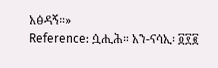አፅዳኝ።»
Reference: ሷሒሕ። አን-ናሳኢ፡ ፬፻፪